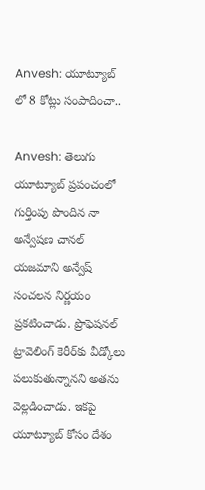Anvesh: యూట్యూబ్ లో 8 కోట్లు సంపాదించా..

Anvesh: తెలుగు యూట్యూబ్ ప్రపంచంలో గుర్తింపు పొందిన నా అన్వేషణ చానల్‌ యజమాని అన్వేష్ సంచలన నిర్ణయం ప్రకటించాడు. ప్రొఫెషనల్ ట్రావెలింగ్‌ కెరీర్‌కు వీడ్కోలు పలుకుతున్నానని అతను వెల్లడించాడు. ఇకపై యూట్యూబ్ కోసం దేశం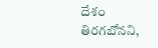దేశం తిరగబోనని,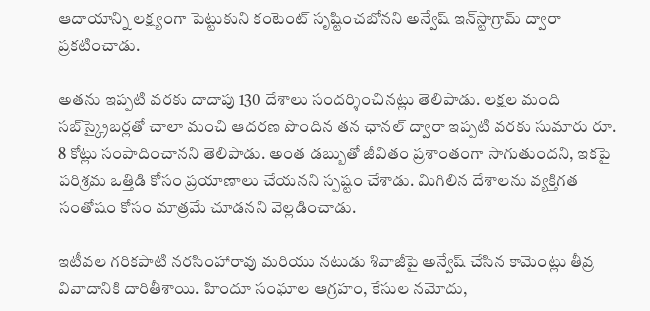ఆదాయాన్ని లక్ష్యంగా పెట్టుకుని కంటెంట్ సృష్టించబోనని అన్వేష్ ఇన్‌స్టాగ్రామ్ ద్వారా ప్రకటించాడు.

అతను ఇప్పటి వరకు దాదాపు 130 దేశాలు సందర్శించినట్లు తెలిపాడు. లక్షల మంది సబ్‌స్క్రైబర్లతో చాలా మంచి ఆదరణ పొందిన తన ఛానల్ ద్వారా ఇప్పటి వరకు సుమారు రూ. 8 కోట్లు సంపాదించానని తెలిపాడు. అంత డబ్బుతో జీవితం ప్రశాంతంగా సాగుతుందని, ఇకపై పరిశ్రమ ఒత్తిడి కోసం ప్రయాణాలు చేయనని స్పష్టం చేశాడు. మిగిలిన దేశాలను వ్యక్తిగత సంతోషం కోసం మాత్రమే చూడనని వెల్లడించాడు.

ఇటీవల గరికపాటి నరసింహారావు మరియు నటుడు శివాజీపై అన్వేష్ చేసిన కామెంట్లు తీవ్ర వివాదానికి దారితీశాయి. హిందూ సంఘాల ఆగ్రహం, కేసుల నమోదు,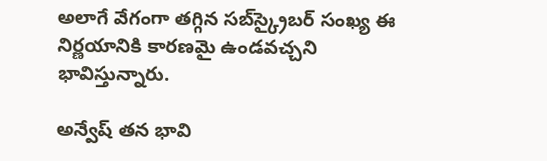అలాగే వేగంగా తగ్గిన సబ్‌స్క్రైబర్ సంఖ్య ఈ నిర్ణయానికి కారణమై ఉండవచ్చని భావిస్తున్నారు.

అన్వేష్ తన భావి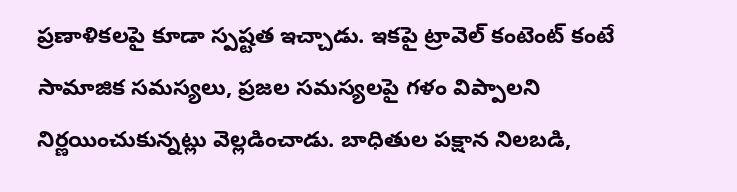ప్రణాళికలపై కూడా స్పష్టత ఇచ్చాడు. ఇకపై ట్రావెల్ కంటెంట్‌ కంటే సామాజిక సమస్యలు, ప్రజల సమస్యలపై గళం విప్పాలని నిర్ణయించుకున్నట్లు వెల్లడించాడు. బాధితుల పక్షాన నిలబడి,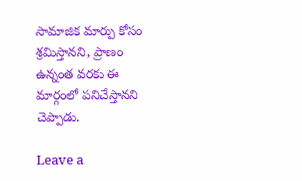సామాజిక మార్పు కోసం శ్రమిస్తానని, ప్రాణం ఉన్నంత వరకు ఈ మార్గంలో పనిచేస్తానని చెప్పాడు.

Leave a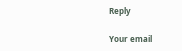Reply

Your email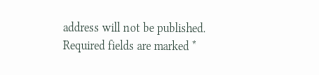address will not be published. Required fields are marked *